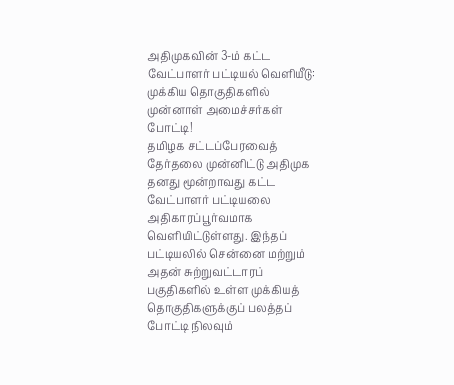அதிமுகவின் 3-ம் கட்ட வேட்பாளர் பட்டியல் வெளியீடு: முக்கிய தொகுதிகளில் முன்னாள் அமைச்சர்கள் போட்டி!
தமிழக சட்டப்பேரவைத் தேர்தலை முன்னிட்டு அதிமுக தனது மூன்றாவது கட்ட வேட்பாளர் பட்டியலை அதிகாரப்பூர்வமாக வெளியிட்டுள்ளது. இந்தப் பட்டியலில் சென்னை மற்றும் அதன் சுற்றுவட்டாரப் பகுதிகளில் உள்ள முக்கியத் தொகுதிகளுக்குப் பலத்தப் போட்டி நிலவும்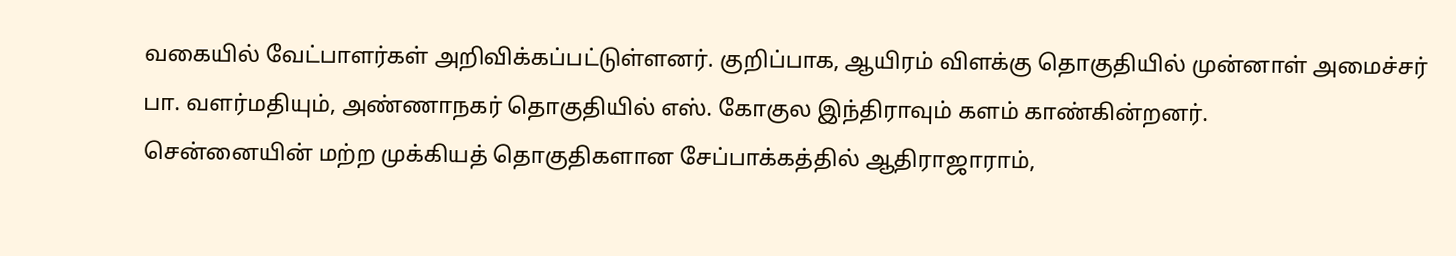வகையில் வேட்பாளர்கள் அறிவிக்கப்பட்டுள்ளனர். குறிப்பாக, ஆயிரம் விளக்கு தொகுதியில் முன்னாள் அமைச்சர் பா. வளர்மதியும், அண்ணாநகர் தொகுதியில் எஸ். கோகுல இந்திராவும் களம் காண்கின்றனர்.
சென்னையின் மற்ற முக்கியத் தொகுதிகளான சேப்பாக்கத்தில் ஆதிராஜாராம்,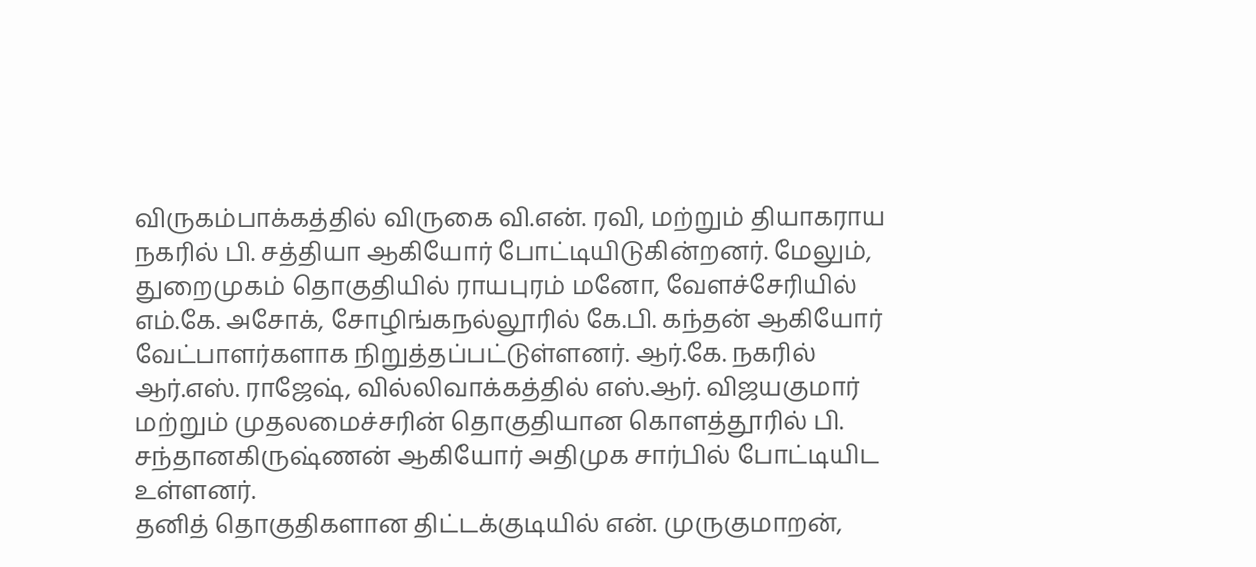விருகம்பாக்கத்தில் விருகை வி.என். ரவி, மற்றும் தியாகராய நகரில் பி. சத்தியா ஆகியோர் போட்டியிடுகின்றனர். மேலும், துறைமுகம் தொகுதியில் ராயபுரம் மனோ, வேளச்சேரியில் எம்.கே. அசோக், சோழிங்கநல்லூரில் கே.பி. கந்தன் ஆகியோர் வேட்பாளர்களாக நிறுத்தப்பட்டுள்ளனர். ஆர்.கே. நகரில் ஆர்.எஸ். ராஜேஷ், வில்லிவாக்கத்தில் எஸ்.ஆர். விஜயகுமார் மற்றும் முதலமைச்சரின் தொகுதியான கொளத்தூரில் பி. சந்தானகிருஷ்ணன் ஆகியோர் அதிமுக சார்பில் போட்டியிட உள்ளனர்.
தனித் தொகுதிகளான திட்டக்குடியில் என். முருகுமாறன்,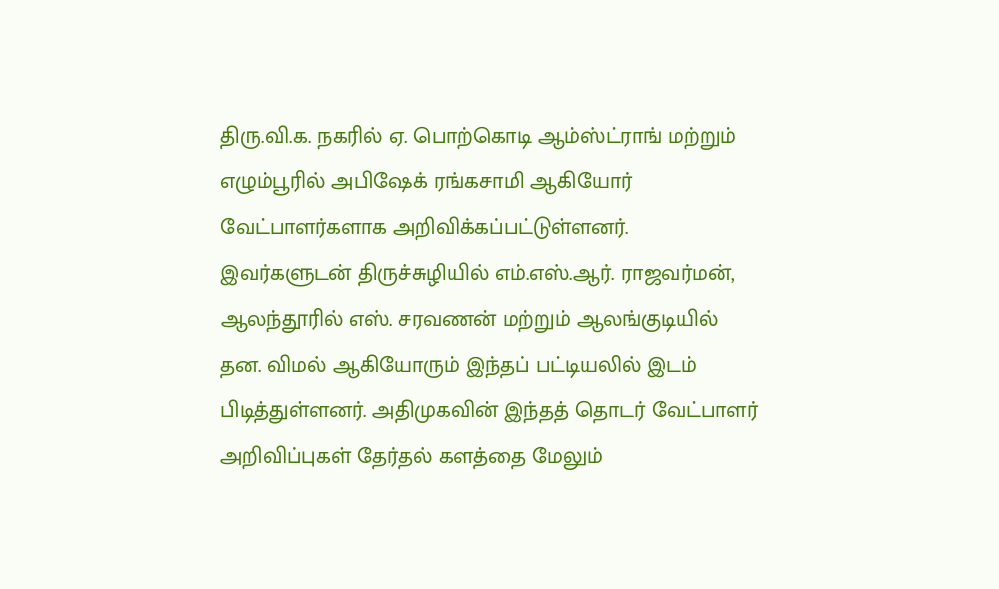திரு.வி.க. நகரில் ஏ. பொற்கொடி ஆம்ஸ்ட்ராங் மற்றும் எழும்பூரில் அபிஷேக் ரங்கசாமி ஆகியோர் வேட்பாளர்களாக அறிவிக்கப்பட்டுள்ளனர். இவர்களுடன் திருச்சுழியில் எம்.எஸ்.ஆர். ராஜவர்மன், ஆலந்தூரில் எஸ். சரவணன் மற்றும் ஆலங்குடியில் தன. விமல் ஆகியோரும் இந்தப் பட்டியலில் இடம் பிடித்துள்ளனர். அதிமுகவின் இந்தத் தொடர் வேட்பாளர் அறிவிப்புகள் தேர்தல் களத்தை மேலும்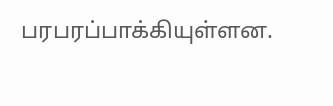பரபரப்பாக்கியுள்ளன.